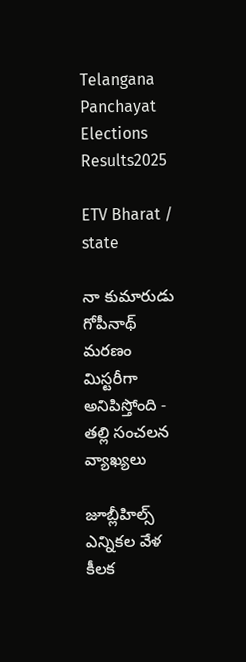Telangana Panchayat Elections Results2025

ETV Bharat / state

నా కుమారుడు గోపీనాథ్ మరణం మిస్టరీగా అనిపిస్తోంది - తల్లి సంచలన వ్యాఖ్యలు

జూబ్లీహిల్స్ ఎన్నికల వేళ కీలక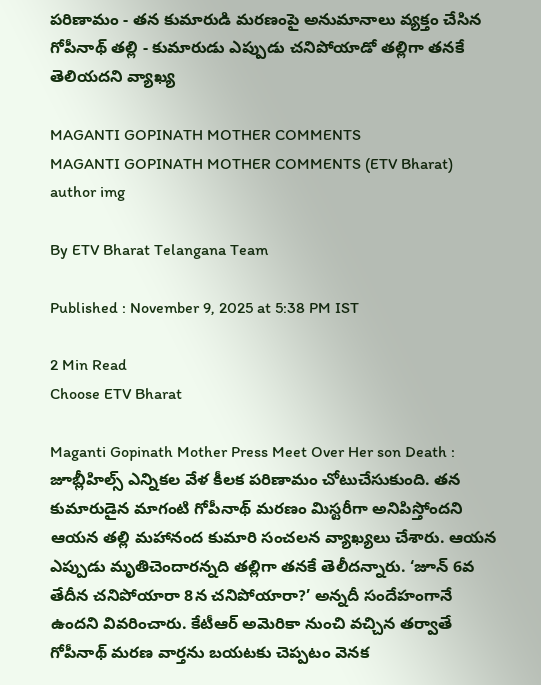పరిణామం - తన కుమారుడి మరణంపై అనుమానాలు వ్యక్తం చేసిన గోపీనాథ్ తల్లి - కుమారుడు ఎప్పుడు చనిపోయాడో తల్లిగా తనకే తెలియదని వ్యాఖ్య

MAGANTI GOPINATH MOTHER COMMENTS
MAGANTI GOPINATH MOTHER COMMENTS (ETV Bharat)
author img

By ETV Bharat Telangana Team

Published : November 9, 2025 at 5:38 PM IST

2 Min Read
Choose ETV Bharat

Maganti Gopinath Mother Press Meet Over Her son Death : జూబ్లీహిల్స్ ఎన్నికల వేళ కీలక పరిణామం చోటుచేసుకుంది. తన కుమారుడైన మాగంటి గోపీనాథ్ మరణం మిస్టరీగా అనిపిస్తోందని ఆయన తల్లి మహానంద కుమారి సంచలన వ్యాఖ్యలు చేశారు. ఆయన ఎప్పుడు మృతిచెందారన్నది తల్లిగా తనకే తెలీదన్నారు. ‘జూన్‌ 6వ తేదీన చనిపోయారా 8న చనిపోయారా?’ అన్నదీ సందేహంగానే ఉందని వివరించారు. కేటీఆర్ అమెరికా నుంచి వచ్చిన తర్వాతే గోపీనాథ్ మరణ వార్తను బయటకు చెప్పటం వెనక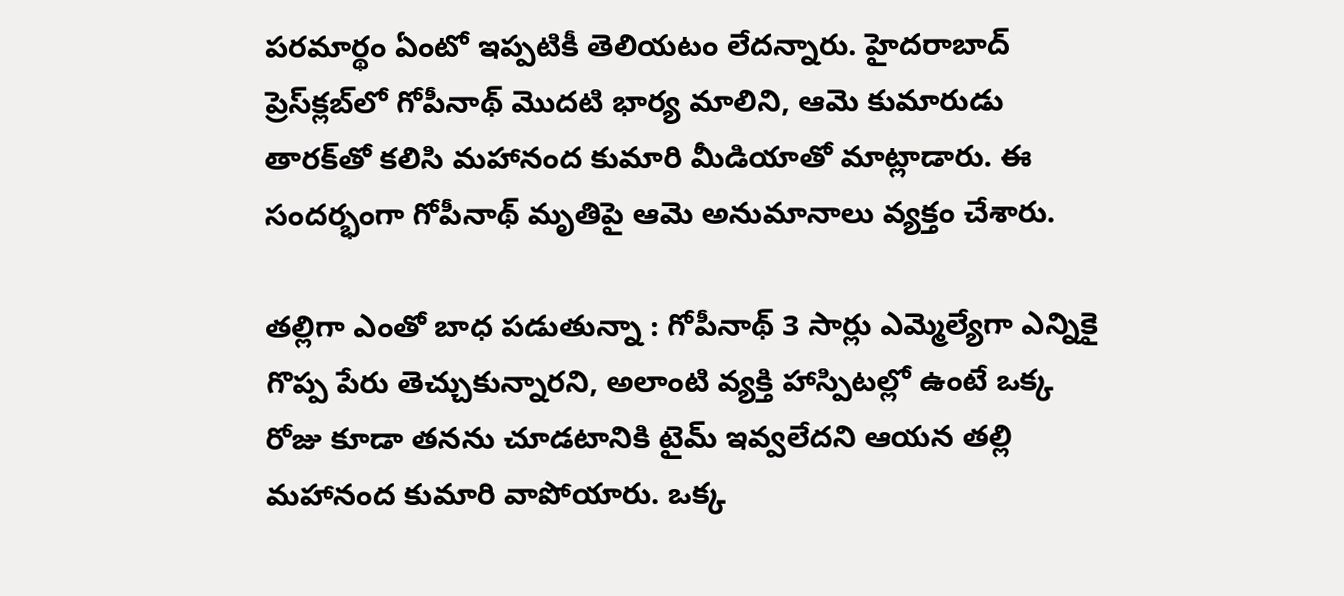పరమార్థం ఏంటో ఇప్పటికీ తెలియటం లేదన్నారు. హైదరాబాద్‌ ప్రెస్‌క్లబ్‌లో గోపీనాథ్ మొదటి భార్య మాలిని, ఆమె కుమారుడు తారక్‌తో కలిసి మహానంద కుమారి మీడియాతో మాట్లాడారు. ఈ సందర్భంగా గోపీనాథ్ మృతిపై ఆమె అనుమానాలు వ్యక్తం చేశారు.

తల్లిగా ఎంతో బాధ పడుతున్నా : గోపీనాథ్‌ 3 సార్లు ఎమ్మెల్యేగా ఎన్నికై గొప్ప పేరు తెచ్చుకున్నారని, అలాంటి వ్యక్తి హాస్పిటల్లో ఉంటే ఒక్క రోజు కూడా తనను చూడటానికి టైమ్‌ ఇవ్వలేదని ఆయన తల్లి మహానంద కుమారి వాపోయారు. ఒక్క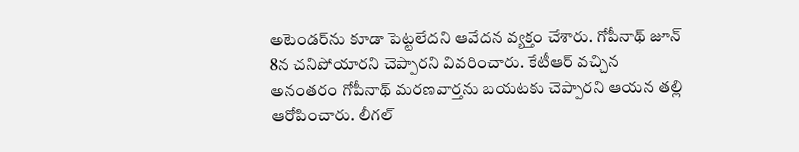అటెండర్‌ను కూడా పెట్టలేదని ఆవేదన వ్యక్తం చేశారు. గోపీనాథ్ జూన్ 8న చనిపోయారని చెప్పారని వివరించారు. కేటీఆర్‌ వచ్చిన అనంతరం గోపీనాథ్ మరణవార్తను బయటకు చెప్పారని ఆయన తల్లి ఆరోపించారు. లీగల్‌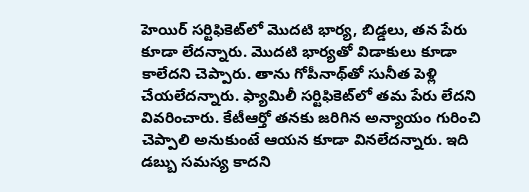హెయిర్‌ సర్టిఫికెట్‌లో మొదటి భార్య, బిడ్డలు, తన పేరు కూడా లేదన్నారు. మొదటి భార్యతో విడాకులు కూడా కాలేదని చెప్పారు. తాను గోపీనాథ్‌తో సునీత పెళ్లి చేయలేదన్నారు. ఫ్యామిలీ సర్టిఫికెట్‌లో తమ పేరు లేదని వివరించారు. కేటీఆర్తో తనకు జరిగిన అన్యాయం గురించి చెప్పాలి అనుకుంటే ఆయన కూడా వినలేదన్నారు. ఇది డబ్బు సమస్య కాదని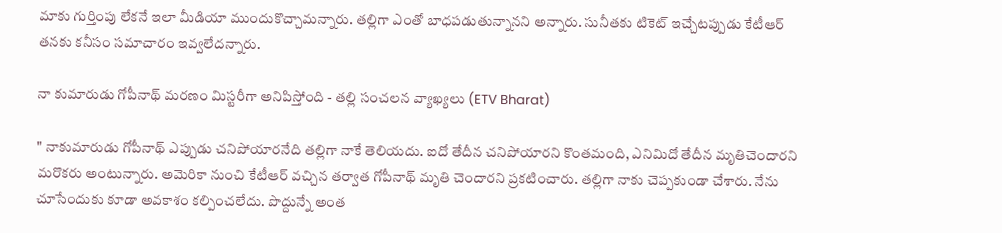మాకు గుర్తింపు లేకనే ఇలా మీడియా ముందుకొచ్చామన్నారు. తల్లిగా ఎంతో బాధపడుతున్నానని అన్నారు. సునీతకు టికెట్‌ ఇచ్చేటప్పుడు కేటీఆర్‌ తనకు కనీసం సమాచారం ఇవ్వలేదన్నారు.

నా కుమారుడు గోపీనాథ్ మరణం మిస్టరీగా అనిపిస్తోంది - తల్లి సంచలన వ్యాఖ్యలు (ETV Bharat)

" నాకుమారుడు గోపీనాథ్ ఎప్పుడు చనిపోయారనేది తల్లిగా నాకే తెలియదు. ఐదో తేదీన చనిపోయారని కొంతమంది, ఎనిమిదో తేదీన మృతిచెందారని మరొకరు అంటున్నారు. అమెరికా నుంచి కేటీఆర్ వచ్చిన తర్వాత గోపీనాథ్ మృతి చెందారని ప్రకటించారు. తల్లిగా నాకు చెప్పకుండా చేశారు. నేను చూసేందుకు కూడా అవకాశం కల్పించలేదు. పొద్దున్నే అంత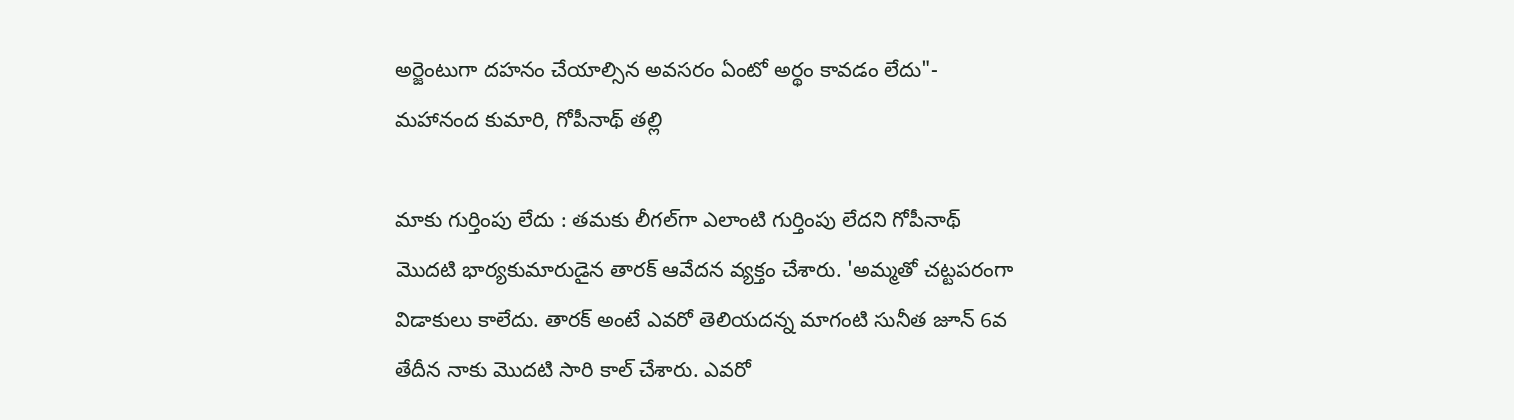అర్జెంటుగా దహనం చేయాల్సిన అవసరం ఏంటో అర్థం కావడం లేదు"- మహానంద కుమారి, గోపీనాథ్ తల్లి

మాకు గుర్తింపు లేదు : తమకు లీగల్‌గా ఎలాంటి గుర్తింపు లేదని గోపీనాథ్‌ మొదటి భార్యకుమారుడైన తారక్‌ ఆవేదన వ్యక్తం చేశారు. 'అమ్మతో చట్టపరంగా విడాకులు కాలేదు. తారక్‌ అంటే ఎవరో తెలియదన్న మాగంటి సునీత జూన్‌ 6వ తేదీన నాకు మొదటి సారి కాల్ చేశారు. ఎవరో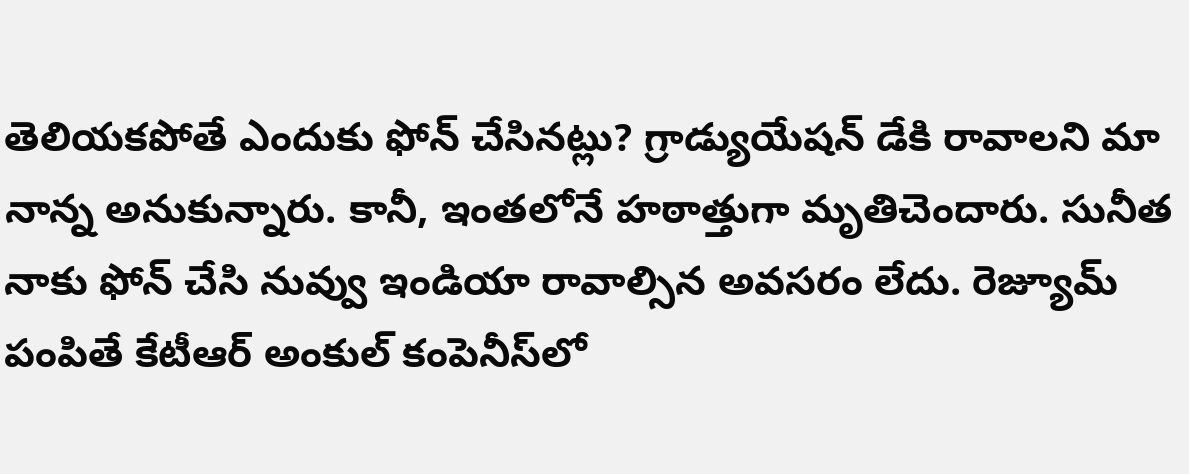తెలియకపోతే ఎందుకు ఫోన్‌ చేసినట్లు? గ్రాడ్యుయేషన్‌ డేకి రావాలని మా నాన్న అనుకున్నారు. కానీ, ఇంతలోనే హఠాత్తుగా మృతిచెందారు. సునీత నాకు ఫోన్‌ చేసి నువ్వు ఇండియా రావాల్సిన అవసరం లేదు. రెజ్యూమ్ పంపితే కేటీఆర్‌ అంకుల్‌ కంపెనీస్‌లో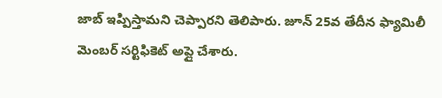జాబ్ ఇప్పిస్తామని చెప్పారని తెలిపారు. జూన్‌ 25వ తేదీన ఫ్యామిలీ మెంబర్‌ సర్టిఫికెట్‌ అప్లై చేశారు.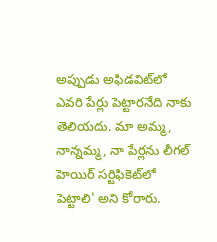అప్పుడు అఫిడవిట్‌లో ఎవరి పేర్లు పెట్టారనేది నాకు తెలియదు. మా అమ్మ, నాన్నమ్మ, నా పేర్లను లీగల్‌ హెయిర్‌ సర్టిఫికెట్‌లో పెట్టాలి' అని కోరారు.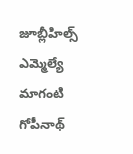జూబ్లీహిల్స్ ఎమ్మెల్యే మాగంటి గోపీనాథ్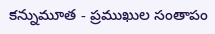కన్నుమూత - ప్రముఖుల సంతాపం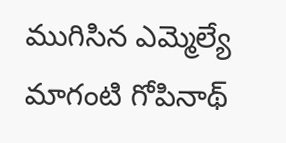ముగిసిన ఎమ్మెల్యే మాగంటి గోపినాథ్‌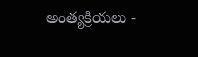అంత్యక్రియలు -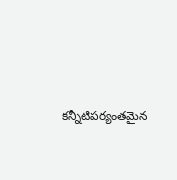కన్నీటిపర్యంతమైన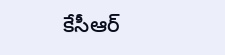కేసీఆర్‌